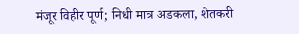मंजूर विहीर पूर्ण; निधी मात्र अडकला, शेतकरी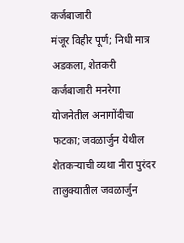कर्जबाजारी
मंजूर विहीर पूर्ण; निधी मात्र अडकला, शेतकरी कर्जबाजारी मनरेगा योजनेतील अनागोंदीचा फटका; जवळार्जुन येथील शेतकऱ्याची व्यथा नीरा पुरंदर तालुक्यातील जवळार्जुन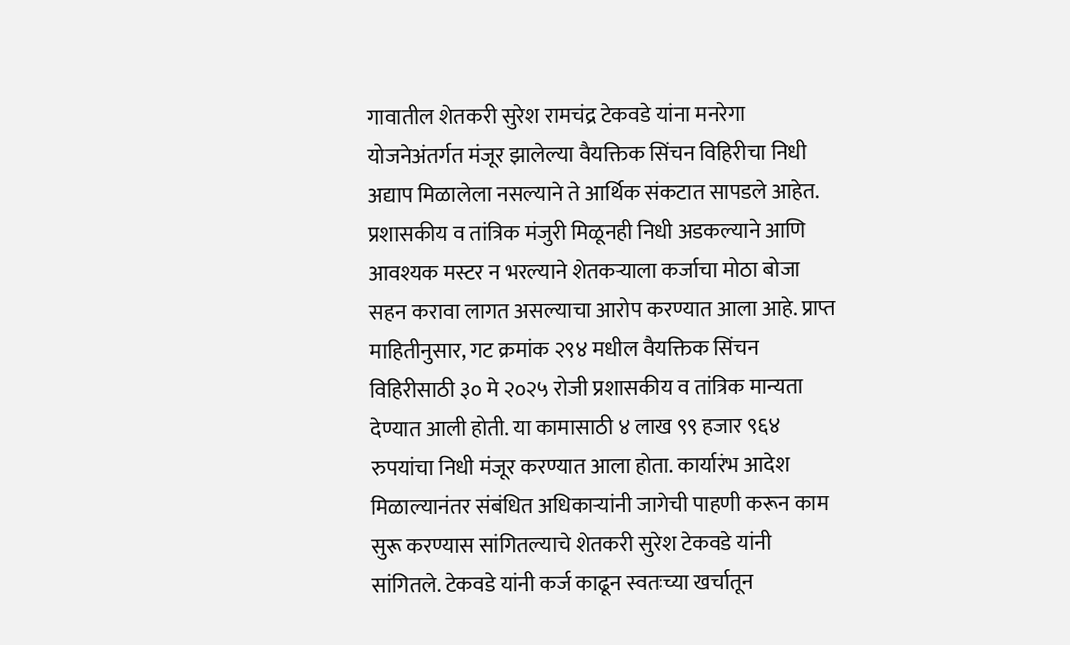गावातील शेतकरी सुरेश रामचंद्र टेकवडे यांना मनरेगा योजनेअंतर्गत मंजूर झालेल्या वैयक्तिक सिंचन विहिरीचा निधी अद्याप मिळालेला नसल्याने ते आर्थिक संकटात सापडले आहेत. प्रशासकीय व तांत्रिक मंजुरी मिळूनही निधी अडकल्याने आणि आवश्यक मस्टर न भरल्याने शेतकऱ्याला कर्जाचा मोठा बोजा सहन करावा लागत असल्याचा आरोप करण्यात आला आहे. प्राप्त माहितीनुसार, गट क्रमांक २९४ मधील वैयक्तिक सिंचन विहिरीसाठी ३० मे २०२५ रोजी प्रशासकीय व तांत्रिक मान्यता देण्यात आली होती. या कामासाठी ४ लाख ९९ हजार ९६४ रुपयांचा निधी मंजूर करण्यात आला होता. कार्यारंभ आदेश मिळाल्यानंतर संबंधित अधिकाऱ्यांनी जागेची पाहणी करून काम सुरू करण्यास सांगितल्याचे शेतकरी सुरेश टेकवडे यांनी सांगितले. टेकवडे यांनी कर्ज काढून स्वतःच्या खर्चातून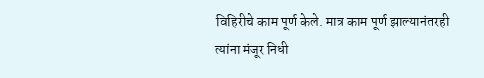विहिरीचे काम पूर्ण केले. मात्र काम पूर्ण झाल्यानंतरही त्यांना मंजूर निधी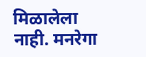मिळालेला नाही. मनरेगा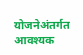योजनेअंतर्गत आवश्यक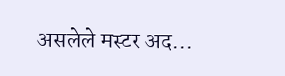असलेले मस्टर अद...